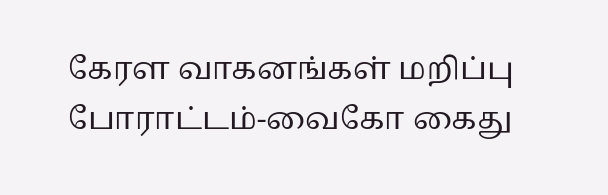கேரள வாகனங்கள் மறிப்பு போராட்டம்-வைகோ கைது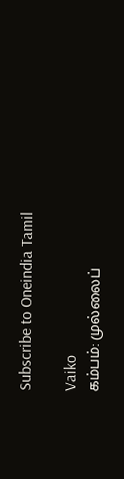Subscribe to Oneindia Tamil

Vaiko
கம்பம்: முல்லைப்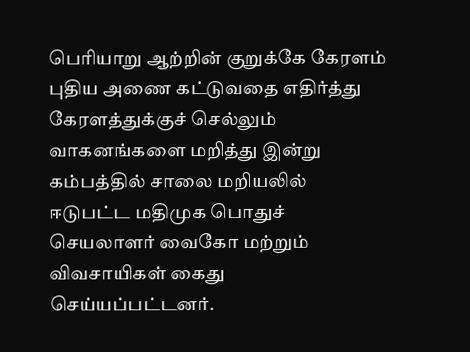பெரியாறு ஆற்றின் குறுக்கே கேரளம் புதிய அணை கட்டுவதை எதிர்த்து கேரளத்துக்குச் செல்லும் வாகனங்களை மறித்து இன்று கம்பத்தில் சாலை மறியலில் ஈடுபட்ட மதிமுக பொதுச் செயலாளர் வைகோ மற்றும் விவசாயிகள் கைது செய்யப்பட்டனர்.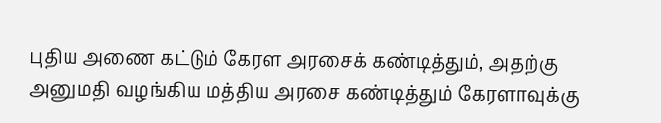புதிய அணை கட்டும் கேரள அரசைக் கண்டித்தும், அதற்கு அனுமதி வழங்கிய மத்திய அரசை கண்டித்தும் கேரளாவுக்கு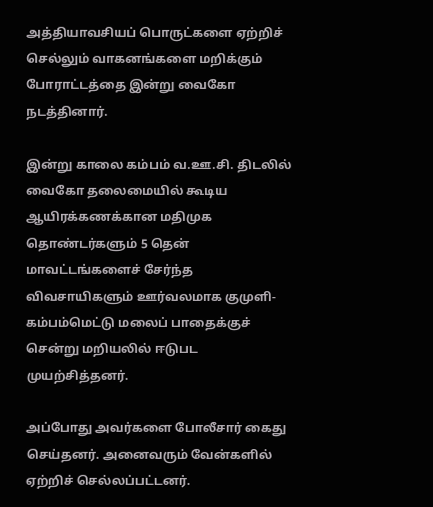அத்தியாவசியப் பொருட்களை ஏற்றிச் செல்லும் வாகனங்களை மறிக்கும் போராட்டத்தை இன்று வைகோ நடத்தினார்.

இன்று காலை கம்பம் வ.ஊ.சி. திடலில் வைகோ தலைமையில் கூடிய ஆயிரக்கணக்கான மதிமுக தொண்டர்களும் 5 தென் மாவட்டங்களைச் சேர்ந்த விவசாயிகளும் ஊர்வலமாக குமுளி-கம்பம்மெட்டு மலைப் பாதைக்குச் சென்று மறியலில் ஈடுபட முயற்சித்தனர்.

அப்போது அவர்களை போலீசார் கைது செய்தனர். அனைவரும் வேன்களில் ஏற்றிச் செல்லப்பட்டனர்.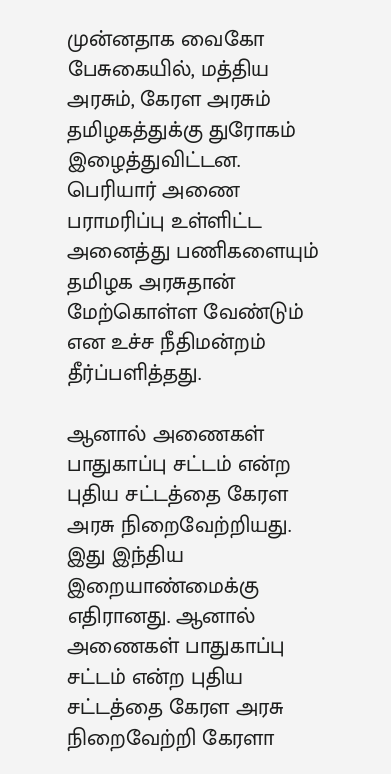முன்னதாக வைகோ பேசுகையில், மத்திய அரசும், கேரள அரசும் தமிழகத்துக்கு துரோகம் இழைத்துவிட்டன. பெரியார் அணை பராமரிப்பு உள்ளிட்ட அனைத்து பணிகளையும் தமிழக அரசுதான் மேற்கொள்ள வேண்டும் என உச்ச நீதிமன்றம் தீர்ப்பளித்தது.

ஆனால் அணைகள் பாதுகாப்பு சட்டம் என்ற புதிய சட்டத்தை கேரள அரசு நிறைவேற்றியது. இது இந்திய இறையாண்மைக்கு எதிரானது. ஆனால் அணைகள் பாதுகாப்பு சட்டம் என்ற புதிய சட்டத்தை கேரள அரசு நிறைவேற்றி கேரளா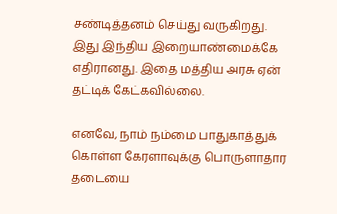சண்டித்தனம் செய்து வருகிறது. இது இந்திய இறையாண்மைக்கே எதிரானது. இதை மத்திய அரசு ஏன் தட்டிக் கேட்கவில்லை.

எனவே, நாம் நம்மை பாதுகாத்துக் கொள்ள கேரளாவுக்கு பொருளாதார தடையை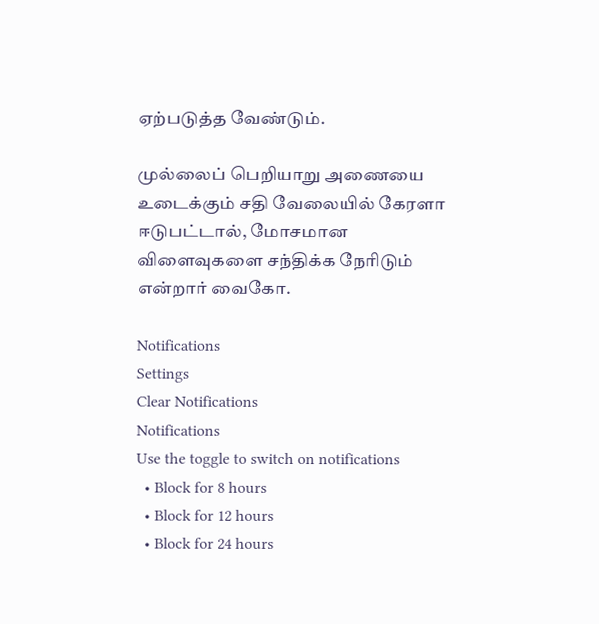ஏற்படுத்த வேண்டும்.

முல்லைப் பெறியாறு அணையை உடைக்கும் சதி வேலையில் கேரளா ஈடுபட்டால், மோசமான விளைவுகளை சந்திக்க நேரிடும் என்றார் வைகோ.

Notifications
Settings
Clear Notifications
Notifications
Use the toggle to switch on notifications
  • Block for 8 hours
  • Block for 12 hours
  • Block for 24 hours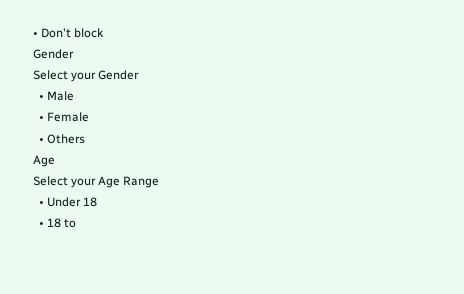• Don't block
Gender
Select your Gender
  • Male
  • Female
  • Others
Age
Select your Age Range
  • Under 18
  • 18 to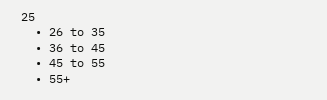25
  • 26 to 35
  • 36 to 45
  • 45 to 55
  • 55+